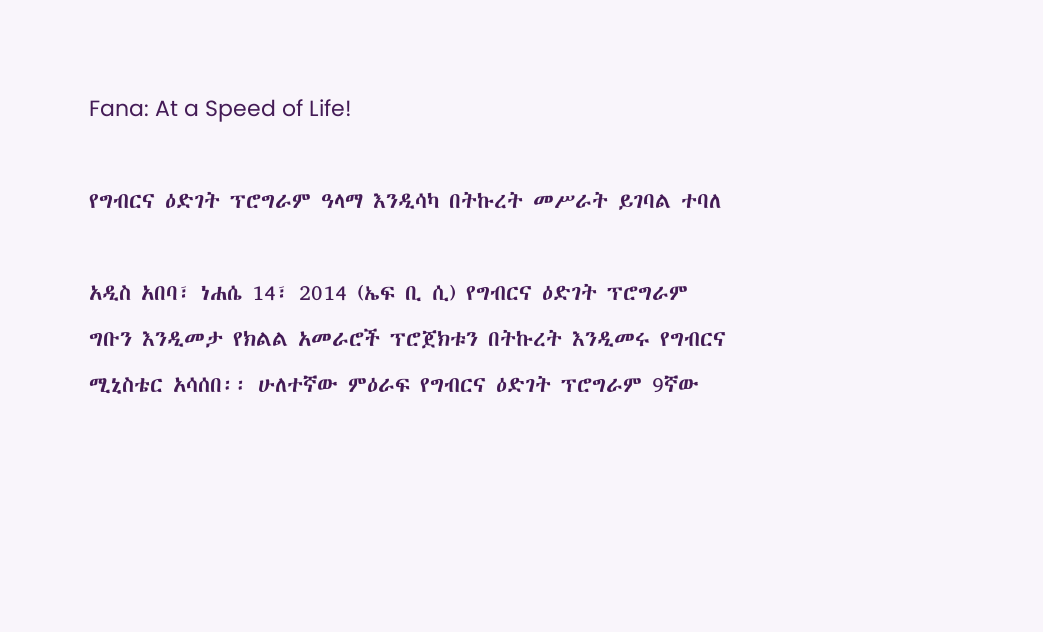Fana: At a Speed of Life!

የግብርና ዕድገት ፕሮግራም ዓላማ እንዲሳካ በትኩረት መሥራት ይገባል ተባለ

አዲስ አበባ፣ ነሐሴ 14፣ 2014 (ኤፍ ቢ ሲ) የግብርና ዕድገት ፕሮግራም ግቡን እንዲመታ የክልል አመራሮች ፕሮጀክቱን በትኩረት እንዲመሩ የግብርና ሚኒስቴር አሳሰበ፡፡ ሁለተኛው ምዕራፍ የግብርና ዕድገት ፕሮግራም 9ኛው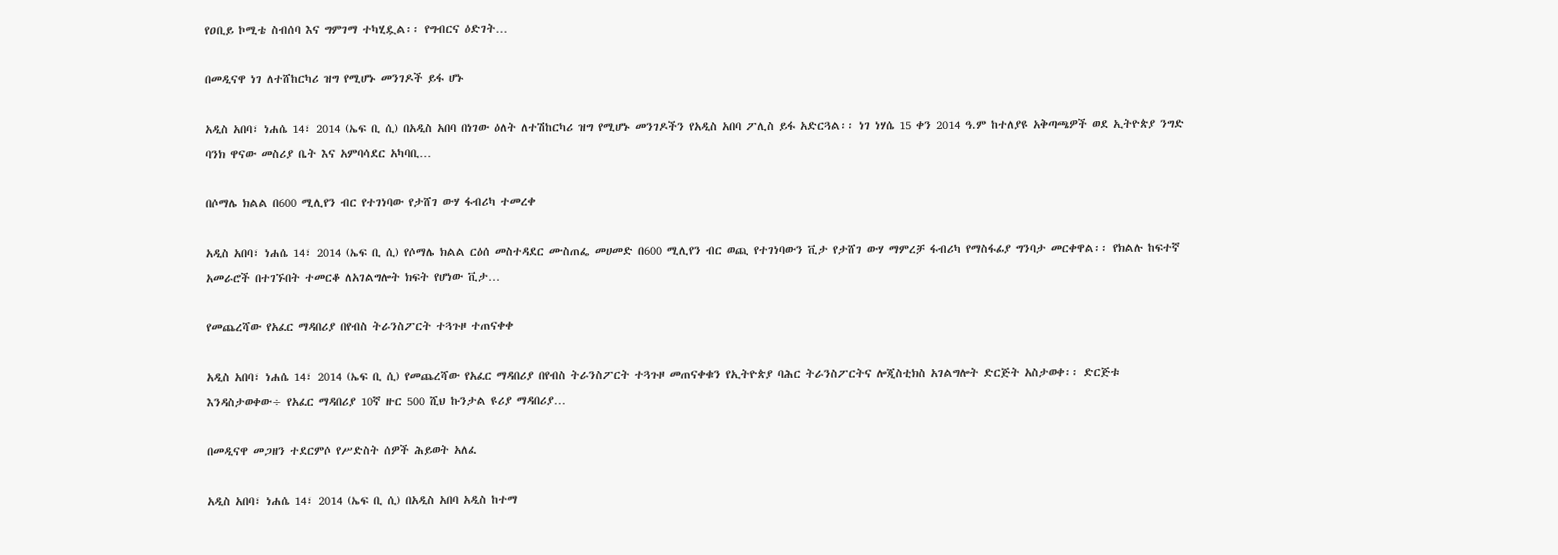የዐቢይ ኮሚቴ ስብሰባ እና ግምገማ ተካሂዷል፡፡ የግብርና ዕድገት…

በመዲናዋ ነገ ለተሸከርካሪ ዝግ የሚሆኑ መንገዶች ይፋ ሆኑ

አዲስ አበባ፣ ነሐሴ 14፣ 2014 (ኤፍ ቢ ሲ) በአዲስ አበባ በነገው ዕለት ለተሽከርካሪ ዝግ የሚሆኑ መንገዶችን የአዲስ አበባ ፖሊስ ይፋ አድርጓል፡፡ ነገ ነሃሴ 15 ቀን 2014 ዓ.ም ከተለያዩ አቅጣጫዎች ወደ ኢትዮጵያ ንግድ ባንክ ዋናው መስሪያ ቤት እና አምባሳደር አካባቢ…

በሶማሌ ክልል በ600 ሚሊየን ብር የተገነባው የታሸገ ውሃ ፋብሪካ ተመረቀ

አዲስ አበባ፣ ነሐሴ 14፣ 2014 (ኤፍ ቢ ሲ) የሶማሌ ክልል ርዕሰ መስተዳደር ሙስጠፌ መሀመድ በ600 ሚሊየን ብር ወጪ የተገነባውን ቪታ የታሸገ ውሃ ማምረቻ ፋብሪካ የማስፋፊያ ግንባታ መርቀዋል፡፡ የክልሉ ከፍተኛ አመራሮች በተገኙበት ተመርቆ ለአገልግሎት ክፍት የሆነው ቪታ…

የመጨረሻው የአፈር ማዳበሪያ በየብስ ትራንስፖርት ተጓጉዞ ተጠናቀቀ

አዲስ አበባ፣ ነሐሴ 14፣ 2014 (ኤፍ ቢ ሲ) የመጨረሻው የአፈር ማዳበሪያ በየብስ ትራንስፖርት ተጓጉዞ መጠናቀቁን የኢትዮጵያ ባሕር ትራንስፖርትና ሎጂስቲክስ አገልግሎት ድርጅት አስታወቀ፡፡ ድርጅቱ እንዳስታወቀው÷ የአፈር ማዳበሪያ 10ኛ ዙር 500 ሺህ ኩንታል ዩሪያ ማዳበሪያ…

በመዲናዋ መጋዘን ተደርምሶ የሥድስት ሰዎች ሕይወት አለፈ

አዲስ አበባ፣ ነሐሴ 14፣ 2014 (ኤፍ ቢ ሲ) በአዲስ አበባ አዲስ ከተማ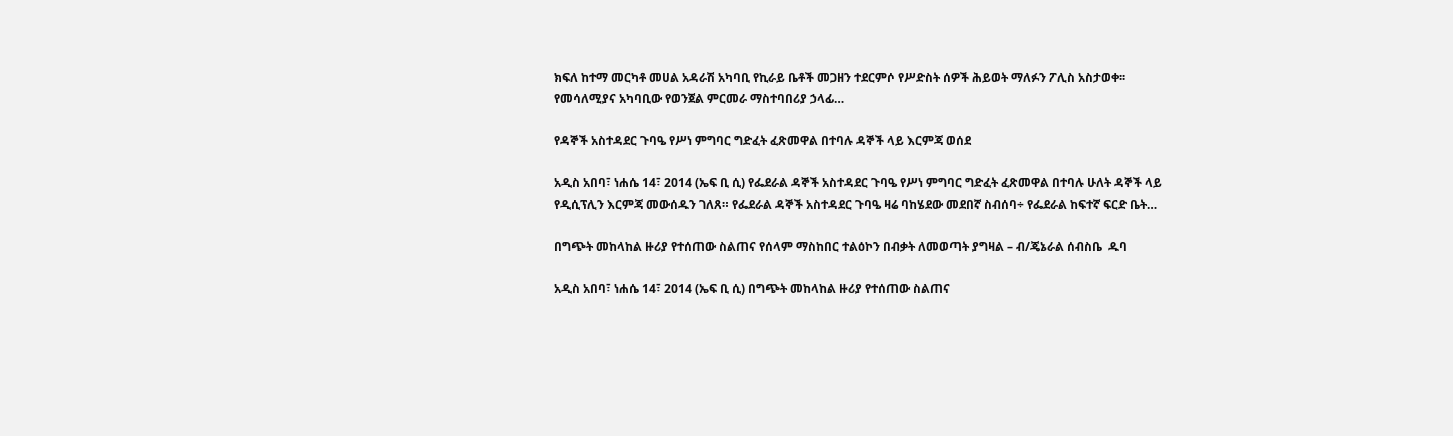ክፍለ ከተማ መርካቶ መሀል አዳራሽ አካባቢ የኪራይ ቤቶች መጋዘን ተደርምሶ የሥድስት ሰዎች ሕይወት ማለፉን ፖሊስ አስታወቀ፡፡ የመሳለሚያና አካባቢው የወንጀል ምርመራ ማስተባበሪያ ኃላፊ…

የዳኞች አስተዳደር ጉባዔ የሥነ ምግባር ግድፈት ፈጽመዋል በተባሉ ዳኞች ላይ እርምጃ ወሰደ

አዲስ አበባ፣ ነሐሴ 14፣ 2014 (ኤፍ ቢ ሲ) የፌደራል ዳኞች አስተዳደር ጉባዔ የሥነ ምግባር ግድፈት ፈጽመዋል በተባሉ ሁለት ዳኞች ላይ የዲሲፕሊን እርምጃ መውሰዱን ገለጸ። የፌደራል ዳኞች አስተዳደር ጉባዔ ዛሬ ባከሄደው መደበኛ ስብሰባ÷ የፌደራል ከፍተኛ ፍርድ ቤት…

በግጭት መከላከል ዙሪያ የተሰጠው ስልጠና የሰላም ማስከበር ተልዕኮን በብቃት ለመወጣት ያግዛል – ብ/ጄኔራል ሰብስቤ  ዱባ

አዲስ አበባ፣ ነሐሴ 14፣ 2014 (ኤፍ ቢ ሲ) በግጭት መከላከል ዙሪያ የተሰጠው ስልጠና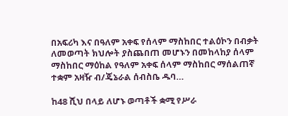በአፍሪካ እና በዓለም አቀፍ የሰላም ማስከበር ተልዕኮን በብቃት ለመወጣት ክህሎት ያስጨበጠ መሆኑን በመከላከያ ሰላም ማስከበር ማዕከል የዓለም አቀፍ ሰላም ማስከበር ማሰልጠኛ ተቋም አዛዥ ብ/ጄኔራል ሰብስቤ ዱባ…

ከ48 ሺህ በላይ ለሆኑ ወጣቶች ቋሚ የሥራ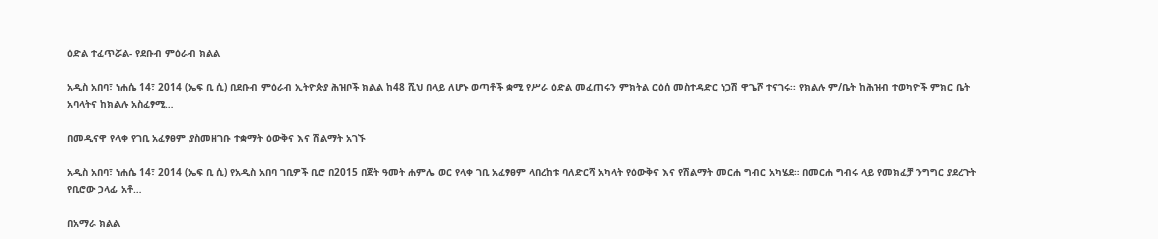ዕድል ተፈጥሯል- የደቡብ ምዕራብ ክልል

አዲስ አበባ፣ ነሐሴ 14፣ 2014 (ኤፍ ቢ ሲ) በደቡብ ምዕራብ ኢትዮጵያ ሕዝቦች ክልል ከ48 ሺህ በላይ ለሆኑ ወጣቶች ቋሚ የሥራ ዕድል መፈጠሩን ምክትል ርዕሰ መስተዳድር ነጋሽ ዋጌሾ ተናገሩ፡፡ የክልሉ ም/ቤት ከሕዝብ ተወካዮች ምክር ቤት አባላትና ከክልሉ አስፈፃሚ…

በመዲናዋ የላቀ የገቢ አፈፃፀም ያስመዘገቡ ተቋማት ዕውቅና እና ሽልማት አገኙ

አዲስ አበባ፣ ነሐሴ 14፣ 2014 (ኤፍ ቢ ሲ) የአዲስ አበባ ገቢዎች ቢሮ በ2015 በጀት ዓመት ሐምሌ ወር የላቀ ገቢ አፈፃፀም ላበረከቱ ባለድርሻ አካላት የዕውቅና እና የሽልማት መርሐ ግብር አካሄደ። በመርሐ ግብሩ ላይ የመክፈቻ ንግግር ያደረጉት የቢሮው ኃላፊ አቶ…

በአማራ ክልል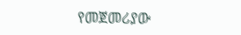የመጀመሪያው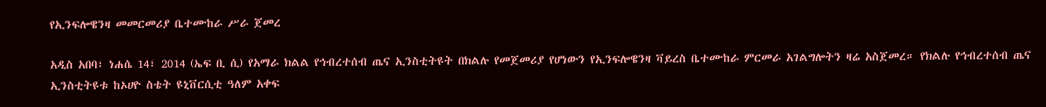የኢንፍሎዌንዛ መመርመሪያ ቤተሙከራ ሥራ ጀመረ

አዲስ አበባ፣ ነሐሴ 14፣ 2014 (ኤፍ ቢ ሲ) የአማራ ክልል የኅብረተሰብ ጤና ኢንስቲትዩት በክልሉ የመጀመሪያ የሆነውን የኢንፍሎዌንዛ ቫይረስ ቤተሙከራ ምርመራ አገልግሎትን ዛሬ አስጀመረ። የክልሉ የኅብረተሰብ ጤና ኢንስቲትዩቱ ከኦሀዮ ስቴት ዩኒቨርሲቲ ዓለም አቀፍ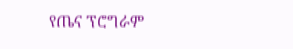የጤና ፕሮግራም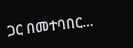ጋር በመተባበር…